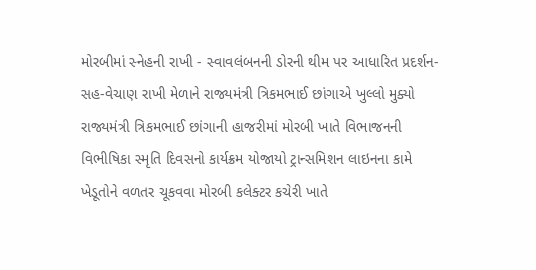મોરબીમાં સ્નેહની રાખી - સ્વાવલંબનની ડોરની થીમ પર આધારિત પ્રદર્શન-સહ-વેચાણ રાખી મેળાને રાજ્યમંત્રી ત્રિકમભાઈ છાંગાએ ખુલ્લો મુક્યો રાજ્યમંત્રી ત્રિકમભાઈ છાંગાની હાજરીમાં મોરબી ખાતે વિભાજનની વિભીષિકા સ્મૃતિ દિવસનો કાર્યક્રમ યોજાયો ટ્રાન્સમિશન લાઇનના કામે ખેડૂતોને વળતર ચૂકવવા મોરબી કલેક્ટર કચેરી ખાતે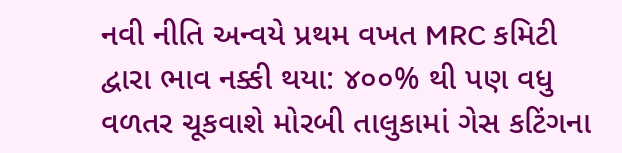નવી નીતિ અન્વયે પ્રથમ વખત MRC કમિટી દ્વારા ભાવ નક્કી થયા: ૪૦૦% થી પણ વધુ વળતર ચૂકવાશે મોરબી તાલુકામાં ગેસ કટિંગના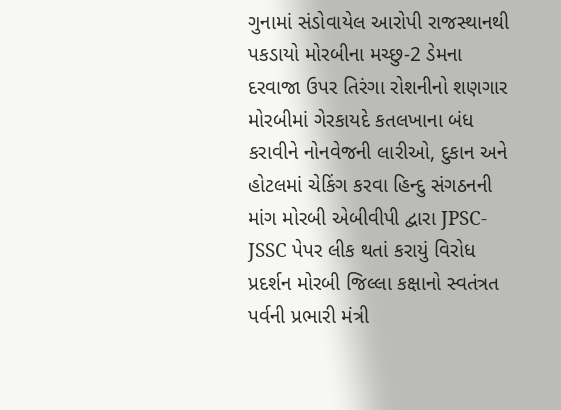ગુનામાં સંડોવાયેલ આરોપી રાજસ્થાનથી પકડાયો મોરબીના મચ્છુ-2 ડેમના દરવાજા ઉપર તિરંગા રોશનીનો શણગાર મોરબીમાં ગેરકાયદે કતલખાના બંધ કરાવીને નોનવેજની લારીઓ, દુકાન અને હોટલમાં ચેકિંગ કરવા હિન્દુ સંગઠનની માંગ મોરબી એબીવીપી દ્વારા JPSC-JSSC પેપર લીક થતાં કરાયું વિરોધ પ્રદર્શન મોરબી જિલ્લા કક્ષાનો સ્વતંત્રત પર્વની પ્રભારી મંત્રી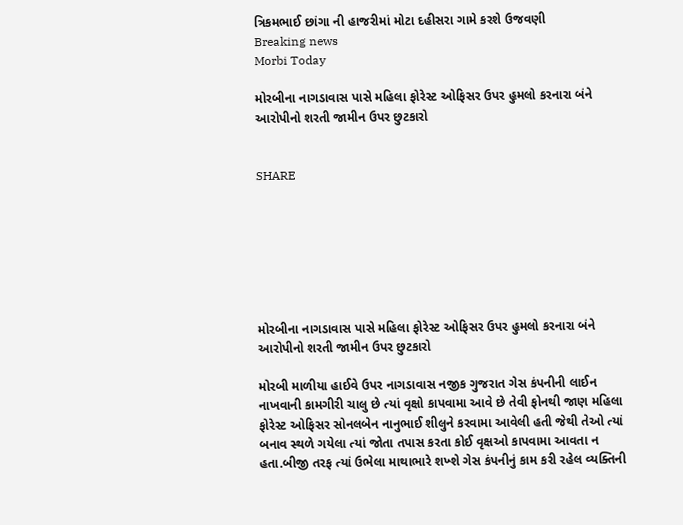ત્રિકમભાઈ છાંગા ની હાજરીમાં મોટા દહીસરા ગામે કરશે ઉજવણી
Breaking news
Morbi Today

મોરબીના નાગડાવાસ પાસે મહિલા ફોરેસ્ટ ઓફિસર ઉપર હુમલો કરનારા બંને આરોપીનો શરતી જામીન ઉપર છુટકારો


SHARE







મોરબીના નાગડાવાસ પાસે મહિલા ફોરેસ્ટ ઓફિસર ઉપર હુમલો કરનારા બંને આરોપીનો શરતી જામીન ઉપર છુટકારો

મોરબી માળીયા હાઈવે ઉપર નાગડાવાસ નજીક ગુજરાત ગેસ કંપનીની લાઈન નાખવાની કામગીરી ચાલુ છે ત્યાં વૃક્ષો કાપવામા આવે છે તેવી ફોનથી જાણ મહિલા ફોરેસ્ટ ઓફિસર સોનલબેન નાનુભાઈ શીલુને કરવામા આવેલી હતી જેથી તેઓ ત્યાં બનાવ સ્થળે ગયેલા ત્યાં જોતા તપાસ કરતા કોઈ વૃક્ષઓ કાપવામા આવતા ન હતા.બીજી તરફ ત્યાં ઉભેલા માથાભારે શખ્શે ગેસ કંપનીનું કામ કરી રહેલ વ્યક્તિની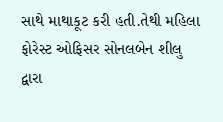સાથે માથાકૂટ કરી હતી.તેથી મહિલા ફોરેસ્ટ ઓફિસર સોનલબેન શીલુ દ્વારા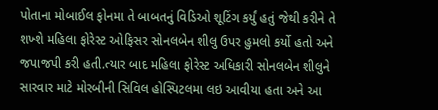પોતાના મોબાઈલ ફોનમા તે બાબતનું વિડિઓ શૂટિંગ કર્યું હતું જેથી કરીને તે શખ્શે મહિલા ફોરેસ્ટ ઓફિસર સોનલબેન શીલુ ઉપર હુમલો કર્યો હતો અને જપાજપી કરી હતી.ત્યાર બાદ મહિલા ફોરેસ્ટ અધિકારી સોનલબેન શીલુને સારવાર માટે મોરબીની સિવિલ હોસ્પિટલમા લઇ આવીયા હતા અને આ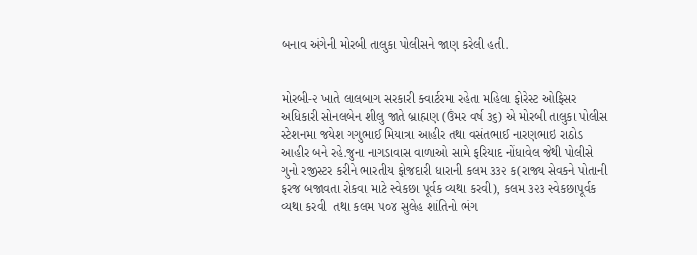બનાવ અંગેની મોરબી તાલુકા પોલીસને જાણ કરેલી હતી.


મોરબી-૨ ખાતે લાલબાગ સરકારી ક્વાર્ટરમા રહેતા મહિલા ફોરેસ્ટ ઓફિસર અધિકારી સોનલબેન શીલુ જાતે બ્રાહ્મણ (ઉંમર વર્ષ ૩૬) એ મોરબી તાલુકા પોલીસ સ્ટેશનમા જયેશ ગગુભાઈ મિયાત્રા આહીર તથા વસંતભાઈ નારણભાઇ રાઠોડ આહીર બને રહે.જુના નાગડાવાસ વાળાઓ સામે ફરિયાદ નોંધાવેલ જેથી પોલીસે ગુનો રજીસ્ટર કરીને ભારતીય ફોજદારી ધારાની કલમ ૩૩૨ ક(રાજ્ય સેવકને પોતાની ફરજ બજાવતા રોકવા માટે સ્વેકછા પૂર્વક વ્યથા કરવી), કલમ ૩૨૩ સ્વેકછાપૂર્વક વ્યથા કરવી  તથા કલમ ૫૦૪ સુલેહ શાંતિનો ભંગ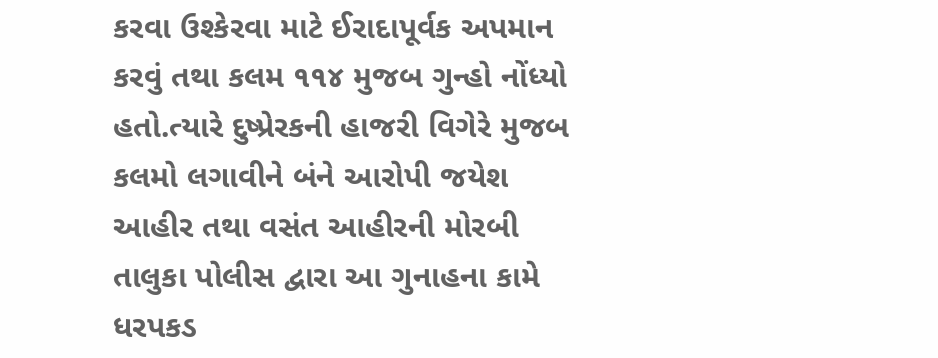કરવા ઉશ્કેરવા માટે ઈરાદાપૂર્વક અપમાન કરવું તથા કલમ ૧૧૪ મુજબ ગુન્હો નોંધ્યો હતો.ત્યારે દુષ્પ્રેરકની હાજરી વિગેરે મુજબ કલમો લગાવીને બંને આરોપી જયેશ આહીર તથા વસંત આહીરની મોરબી તાલુકા પોલીસ દ્વારા આ ગુનાહના કામે ધરપકડ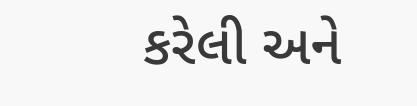કરેલી અને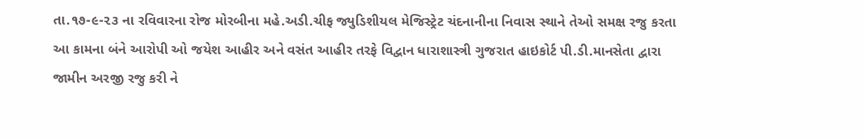તા.૧૭-૯-૨૩ ના રવિવારના રોજ મોરબીના મહે.અડી.ચીફ જ્યુડિશીયલ મેજિસ્ટ્રેટ ચંદનાનીના નિવાસ સ્થાને તેઓ સમક્ષ રજુ કરતા આ કામના બંને આરોપી ઓ જયેશ આહીર અને વસંત આહીર તરફે વિદ્વાન ધારાશાસ્ત્રી ગુજરાત હાઇકોર્ટ પી.ડી.માનસેતા દ્વારા જામીન અરજી રજુ કરી ને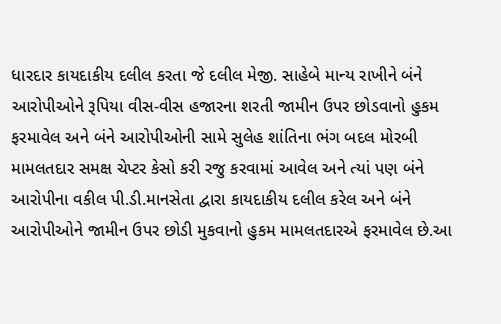ધારદાર કાયદાકીય દલીલ કરતા જે દલીલ મેજી. સાહેબે માન્ય રાખીને બંને આરોપીઓને રૂપિયા વીસ-વીસ હજારના શરતી જામીન ઉપર છોડવાનો હુકમ ફરમાવેલ અને બંને આરોપીઓની સામે સુલેહ શાંતિના ભંગ બદલ મોરબી મામલતદાર સમક્ષ ચેપ્ટર કેસો કરી રજુ કરવામાં આવેલ અને ત્યાં પણ બંને આરોપીના વકીલ પી.ડી.માનસેતા દ્વારા કાયદાકીય દલીલ કરેલ અને બંને આરોપીઓને જામીન ઉપર છોડી મુકવાનો હુકમ મામલતદારએ ફરમાવેલ છે.આ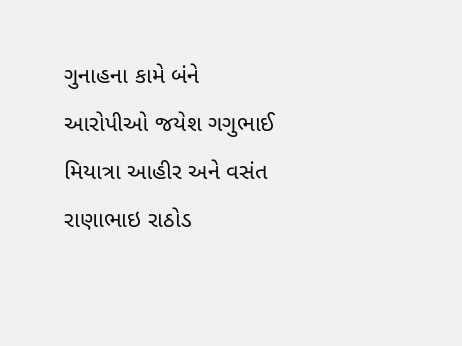ગુનાહના કામે બંને આરોપીઓ જયેશ ગગુભાઈ મિયાત્રા આહીર અને વસંત રાણાભાઇ રાઠોડ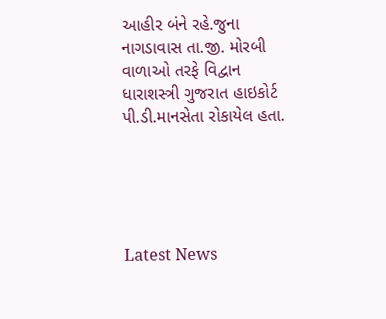આહીર બંને રહે.જુના નાગડાવાસ તા.જી. મોરબી વાળાઓ તરફે વિદ્વાન ધારાશસ્ત્રી ગુજરાત હાઇકોર્ટ પી.ડી.માનસેતા રોકાયેલ હતા.





Latest News